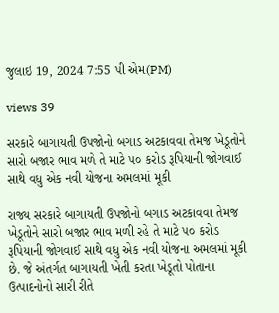જુલાઇ 19, 2024 7:55 પી એમ(PM)

views 39

સરકારે બાગાયતી ઉપજોનો બગાડ અટકાવવા તેમજ ખેડૂતોને સારો બજાર ભાવ મળે તે માટે ૫૦ કરોડ રૂપિયાની જોગવાઈ સાથે વધુ એક નવી યોજના અમલમાં મૂકી

રાજ્ય સરકારે બાગાયતી ઉપજોનો બગાડ અટકાવવા તેમજ ખેડૂતોને સારો બજાર ભાવ મળી રહે તે માટે ૫૦ કરોડ રૂપિયાની જોગવાઈ સાથે વધુ એક નવી યોજના અમલમાં મૂકી છે. જે અંતર્ગત બાગાયતી ખેતી કરતા ખેડૂતો પોતાના ઉત્પાદનોનો સારી રીતે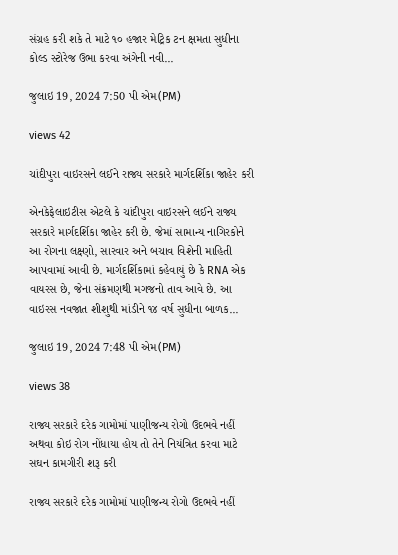સંગ્રહ કરી શકે તે માટે ૧૦ હજાર મેટ્રિક ટન ક્ષમતા સુધીના કોલ્ડ સ્ટોરેજ ઉભા કરવા અંગેની નવી...

જુલાઇ 19, 2024 7:50 પી એમ(PM)

views 42

ચાંદીપુરા વાઇરસને લઈને રાજ્ય સરકારે માર્ગદર્શિકા જાહેર કરી

એનકેફેલાઇટીસ એટલે કે ચાંદીપુરા વાઇરસને લઈને રાજ્ય સરકારે માર્ગદર્શિકા જાહેર કરી છે. જેમાં સામાન્ય નાગિરકોને આ રોગના લક્ષ્ણો, સારવાર અને બચાવ વિશેની માહિતી આપવામાં આવી છે. માર્ગદર્શિકામાં કહેવાયું છે કે RNA એક વાયરસ છે, જેના સંક્રમણથી મગજનો તાવ આવે છે. આ વાઇરસ નવજાત શીશુથી માંડીને ૧૪ વર્ષ સુધીના બાળક...

જુલાઇ 19, 2024 7:48 પી એમ(PM)

views 38

રાજ્ય સરકારે દરેક ગામોમાં પાણીજન્ય રોગો ઉદભવે નહીં અથવા કોઇ રોગ નોંધાયા હોય તો તેને નિયંત્રિત કરવા માટે સઘન કામગીરી શરૂ કરી

રાજ્ય સરકારે દરેક ગામોમાં પાણીજન્ય રોગો ઉદભવે નહીં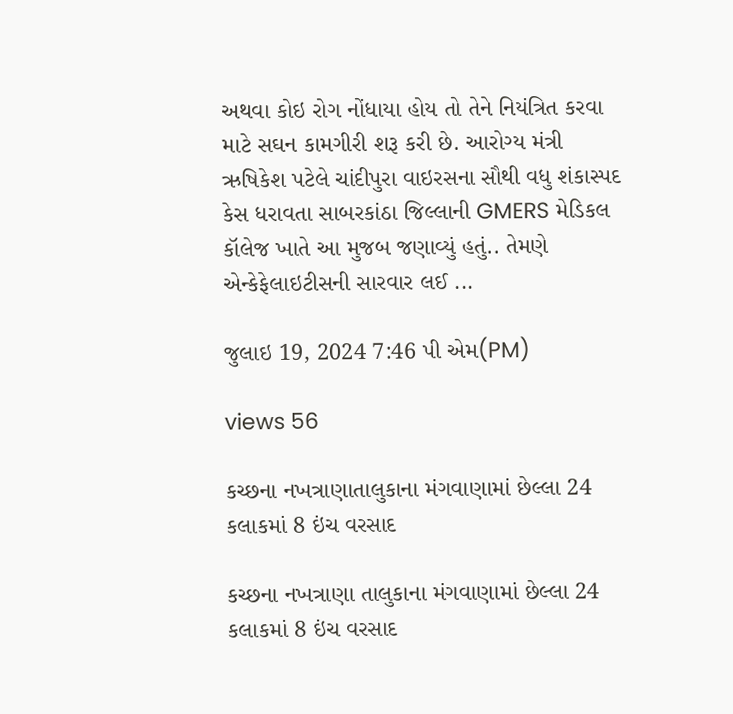અથવા કોઇ રોગ નોંધાયા હોય તો તેને નિયંત્રિત કરવા માટે સઘન કામગીરી શરૂ કરી છે. આરોગ્ય મંત્રી ઋષિકેશ પટેલે ચાંદીપુરા વાઇરસના સૌથી વધુ શંકાસ્પદ કેસ ધરાવતા સાબરકાંઠા જિલ્લાની GMERS મેડિકલ કૉલેજ ખાતે આ મુજબ જણાવ્યું હતું.. તેમણે એન્કેફેલાઇટીસની સારવાર લઈ ...

જુલાઇ 19, 2024 7:46 પી એમ(PM)

views 56

કચ્છના નખત્રાણાતાલુકાના મંગવાણામાં છેલ્લા 24 કલાકમાં 8 ઇંચ વરસાદ

કચ્છના નખત્રાણા તાલુકાના મંગવાણામાં છેલ્લા 24 કલાકમાં 8 ઇંચ વરસાદ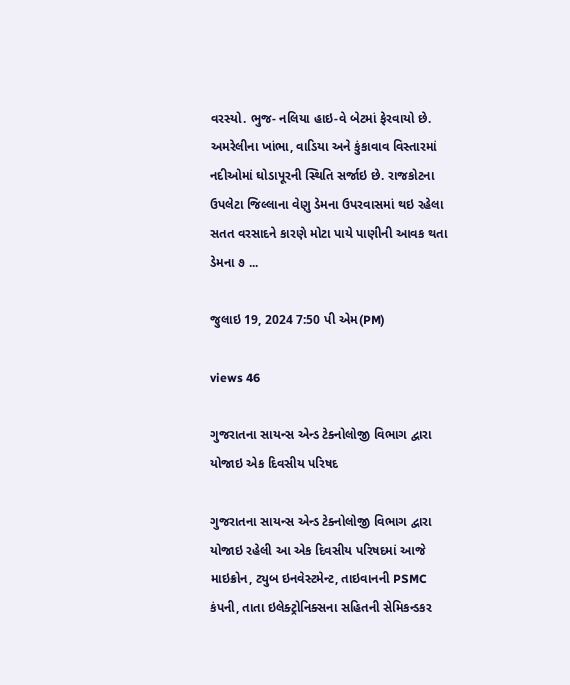વરસ્યો. ભુજ- નલિયા હાઇ-વે બેટમાં ફેરવાયો છે. અમરેલીના ખાંભા, વાડિયા અને કુંકાવાવ વિસ્તારમાં નદીઓમાં ઘોડાપૂરની સ્થિતિ સર્જાઇ છે. રાજકોટના ઉપલેટા જિલ્લાના વેણુ ડેમના ઉપરવાસમાં થઇ રહેલા સતત વરસાદને કારણે મોટા પાયે પાણીની આવક થતા ડેમના ૭ ...

જુલાઇ 19, 2024 7:50 પી એમ(PM)

views 46

ગુજરાતના સાયન્સ એન્ડ ટેક્નોલોજી વિભાગ દ્વારા યોજાઇ એક દિવસીય પરિષદ

ગુજરાતના સાયન્સ એન્ડ ટેક્નોલોજી વિભાગ દ્વારા યોજાઇ રહેલી આ એક દિવસીય પરિષદમાં આજે માઇક્રોન, ટ્યુબ ઇનવેસ્ટમેન્ટ, તાઇવાનની PSMC કંપની, તાતા ઇલેક્ટ્રોનિક્સના સહિતની સેમિકન્ડકર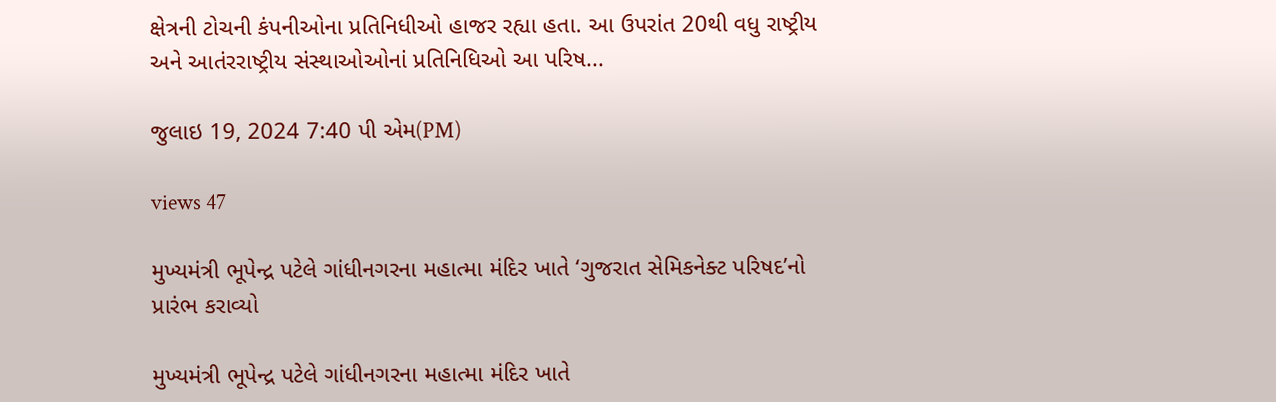ક્ષેત્રની ટોચની કંપનીઓના પ્રતિનિધીઓ હાજર રહ્યા હતા. આ ઉપરાંત 20થી વધુ રાષ્ટ્રીય અને આતંરરાષ્ટ્રીય સંસ્થાઓઓનાં પ્રતિનિધિઓ આ પરિષ...

જુલાઇ 19, 2024 7:40 પી એમ(PM)

views 47

મુખ્યમંત્રી ભૂપેન્દ્ર પટેલે ગાંધીનગરના મહાત્મા મંદિર ખાતે ‘ગુજરાત સેમિકનેક્ટ પરિષદ’નો પ્રારંભ કરાવ્યો

મુખ્યમંત્રી ભૂપેન્દ્ર પટેલે ગાંધીનગરના મહાત્મા મંદિર ખાતે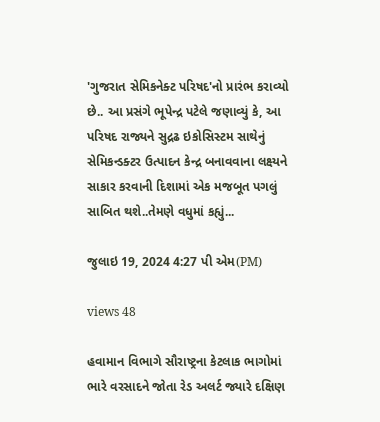'ગુજરાત સેમિકનેક્ટ પરિષદ'નો પ્રારંભ કરાવ્યો છે.. આ પ્રસંગે ભૂપેન્દ્ર પટેલે જણાવ્યું કે, આ પરિષદ રાજ્યને સુદ્રઢ ઇકોસિસ્ટમ સાથેનું સેમિકન્ડક્ટર ઉત્પાદન કેન્દ્ર બનાવવાના લક્ષ્યને સાકાર કરવાની દિશામાં એક મજબૂત પગલું સાબિત થશે..તેમણે વધુમાં કહ્યું...

જુલાઇ 19, 2024 4:27 પી એમ(PM)

views 48

હવામાન વિભાગે સૌરાષ્ટ્રના કેટલાક ભાગોમાં ભારે વરસાદને જોતા રેડ અલર્ટ જ્યારે દક્ષિણ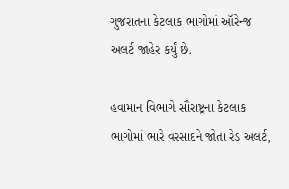ગુજરાતના કેટલાક ભાગોમાં ઑરેન્જ અલર્ટ જાહેર કર્યું છે.

હવામાન વિભાગે સૌરાષ્ટ્રના કેટલાક ભાગોમાં ભારે વરસાદને જોતા રેડ અલર્ટ,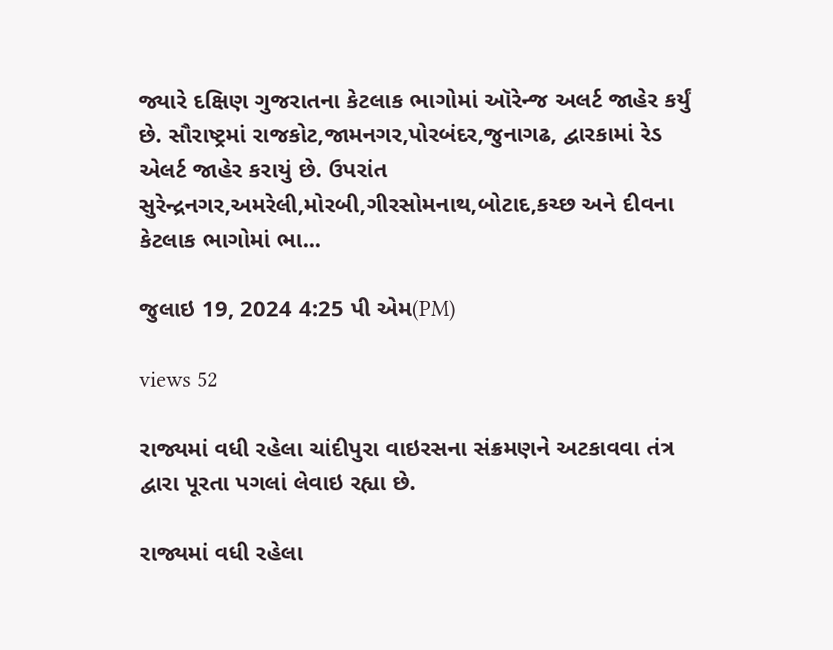જ્યારે દક્ષિણ ગુજરાતના કેટલાક ભાગોમાં ઑરેન્જ અલર્ટ જાહેર કર્યું છે. સૌરાષ્ટ્રમાં રાજકોટ,જામનગર,પોરબંદર,જુનાગઢ, દ્વારકામાં રેડ એલર્ટ જાહેર કરાયું છે. ઉપરાંત સુરેન્દ્રનગર,અમરેલી,મોરબી,ગીરસોમનાથ,બોટાદ,કચ્છ અને દીવના કેટલાક ભાગોમાં ભા...

જુલાઇ 19, 2024 4:25 પી એમ(PM)

views 52

રાજ્યમાં વધી રહેલા ચાંદીપુરા વાઇરસના સંક્રમણને અટકાવવા તંત્ર દ્વારા પૂરતા પગલાં લેવાઇ રહ્યા છે.

રાજ્યમાં વધી રહેલા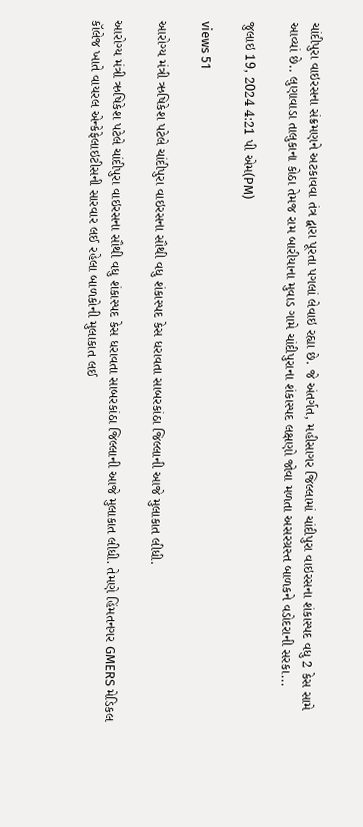ચાંદીપુરા વાઇરસના સંક્રમણને અટકાવવા તંત્ર દ્વારા પૂરતા પગલાં લેવાઇ રહ્યા છે. જે અંતર્ગત, મહીસાગર જિલ્લામાં ચાંદીપુરા વાઇરસના શંકાસ્પદ વધુ 2 કેસ સામે આવ્યાં છે.. લુણાવાડા તાલુકાના કોઠા તેમજ રામ બારીયાના મુવાડ ગામે ચાંદીપુરાના શંકાસ્પદ લક્ષણો જોવા મળતા અસરગ્રસ્ત બાળકને વડોદરાની સરકા...

જુલાઇ 19, 2024 4:21 પી એમ(PM)

views 51

આરોગ્ય મંત્રી ઋષિકેશ પટેલે ચાંદીપુરા વાઇરસના સૌથી વધુ શંકાસ્પદ કેસ ધરાવતા સાબરકાંઠા જિલ્લાની આજે મુલાકાત લીધી.

આરોગ્ય મંત્રી ઋષિકેશ પટેલે ચાંદીપુરા વાઇરસના સૌથી વધુ શંકાસ્પદ કેસ ધરાવતા સાબરકાંઠા જિલ્લાની આજે મુલાકાત લીધી. તેમણે હિંમતનગર GMERS મેડિકલ કૉલેજ ખાતે વાયરલ એન્કેફેલાઇટીસની સારવાર લઈ રહેલા બાળકોની મુલાકાત લઈ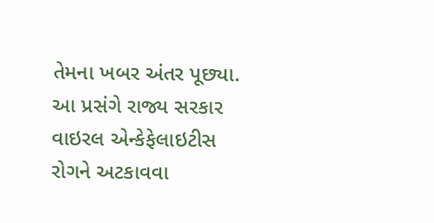તેમના ખબર અંતર પૂછ્યા. આ પ્રસંગે રાજ્ય સરકાર વાઇરલ એન્કેફેલાઇટીસ રોગને અટકાવવા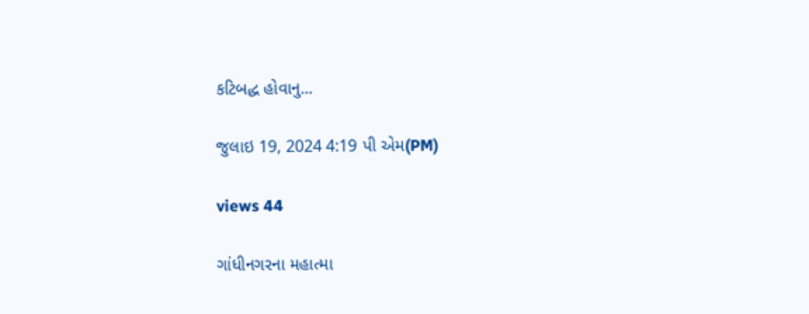કટિબદ્ધ હોવાનુ...

જુલાઇ 19, 2024 4:19 પી એમ(PM)

views 44

ગાંધીનગરના મહાત્મા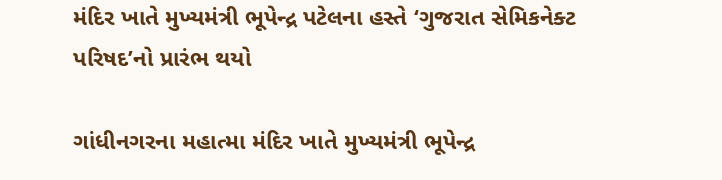મંદિર ખાતે મુખ્યમંત્રી ભૂપેન્દ્ર પટેલના હસ્તે ‘ગુજરાત સેમિકનેક્ટ પરિષદ’નો પ્રારંભ થયો

ગાંધીનગરના મહાત્મા મંદિર ખાતે મુખ્યમંત્રી ભૂપેન્દ્ર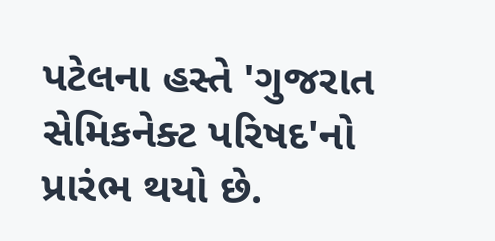પટેલના હસ્તે 'ગુજરાત સેમિકનેક્ટ પરિષદ'નો પ્રારંભ થયો છે.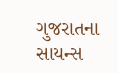ગુજરાતના સાયન્સ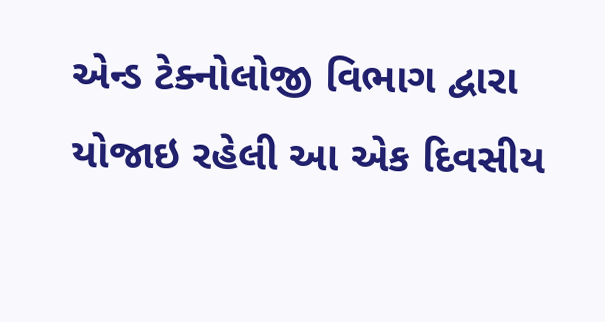એન્ડ ટેક્નોલોજી વિભાગ દ્વારા યોજાઇ રહેલી આ એક દિવસીય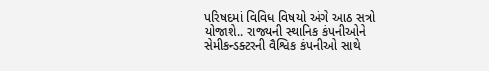પરિષદમાં વિવિધ વિષયો અંગે આઠ સત્રો યોજાશે.. રાજ્યની સ્થાનિક કંપનીઓને સેમીકન્ડક્ટરની વૈશ્વિક કંપનીઓ સાથે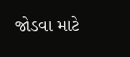જોડવા માટે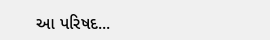આ પરિષદ...